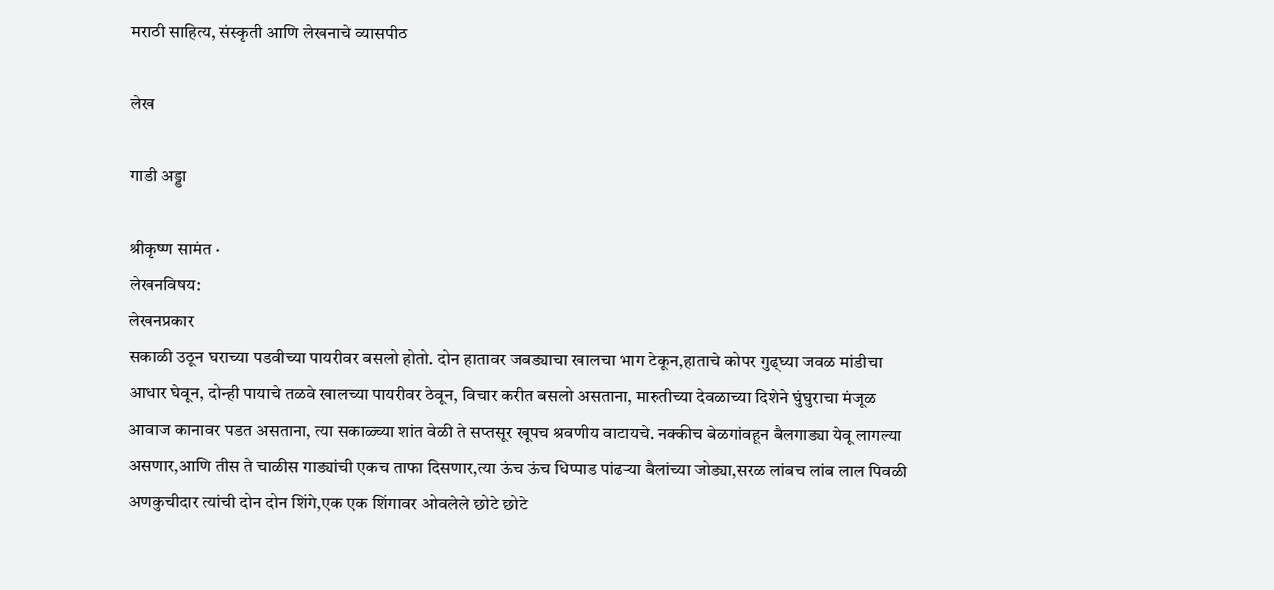मराठी साहित्य, संस्कृती आणि लेखनाचे व्यासपीठ

लेख

गाडी अड्डा

श्रीकृष्ण सामंत ·
लेखनविषय:
लेखनप्रकार
सकाळी उठून घराच्या पडवीच्या पायरीवर बसलो होतो. दोन हातावर जबड्याचा खालचा भाग टेकून,हाताचे कोपर गुढ्घ्या जवळ मांडीचा आधार घेवून, दोन्ही पायाचे तळवे खालच्या पायरीवर ठेवून, विचार करीत बसलो असताना, मारुतीच्या देवळाच्या दिशेने घुंघुराचा मंजूळ आवाज कानावर पडत असताना, त्या सकाळ्च्या शांत वेळी ते सप्तसूर खूपच श्रवणीय वाटायचे. नक्कीच बेळगांवहून बैलगाड्या येवू लागल्या असणार,आणि तीस ते चाळीस गाड्यांची एकच ताफा दिसणार,त्या ऊंच ऊंच धिप्पाड पांढऱ्या बैलांच्या जोड्या,सरळ लांबच लांब लाल पिवळी अणकुचीदार त्यांची दोन दोन शिंगे,एक एक शिंगावर ओवलेले छोटे छोटे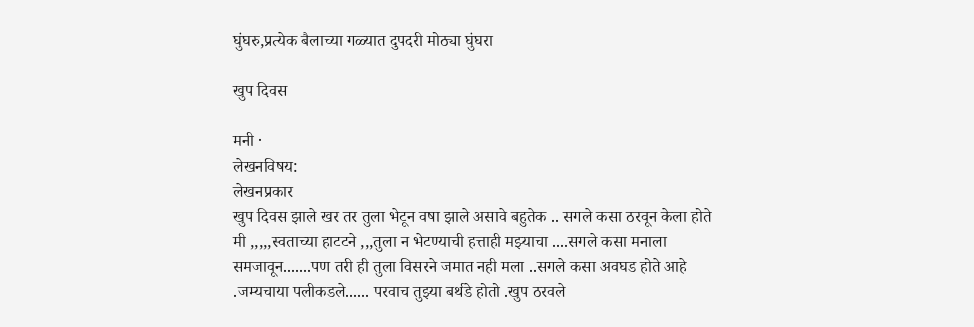घुंघरु,प्रत्येक बैलाच्या गळ्यात दुपदरी मोठ्या घुंघरा

खुप दिवस

मनी ·
लेखनविषय:
लेखनप्रकार
खुप दिवस झाले खर तर तुला भेटून वषा झाले असावे बहुतेक .. सगले कसा ठरवून केला होते मी ,,,,,स्वताच्या हाटटने ,,,तुला न भेटण्याची हत्ताही मझ्याचा ....सगले कसा मनाला समजावून.......पण तरी ही तुला विसरने जमात नही मला ..सगले कसा अवघड होते आहे .जम्यचाया पलीकडले...... परवाच तुझ्या बर्थडे होतो .खुप ठरवले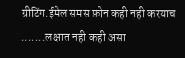ग्रीटिंग.ईमेल समस फ़ोन कही नही करयाच .......लक्षात नही कही असा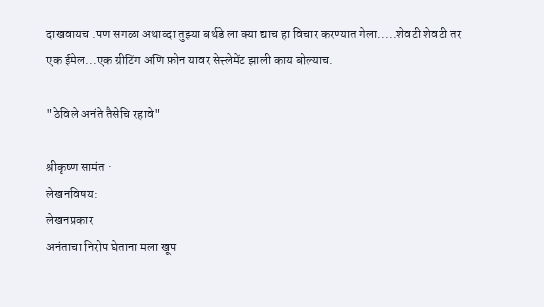दाखवायच .पण सगळा अथाव्दा तुझ्या बर्थडे ला क्या द्याच हा विचार करण्यात गेला.....शेवटी शेवटी तर एक ईमेल...एक ग्रीटिंग अणि फ़ोन यावर सेत्त्लेमेंट झाली काय बोल्याच.

"ठेविले अनंते तैसेचि रहावे"

श्रीकृष्ण सामंत ·
लेखनविषय:
लेखनप्रकार
अनंताचा निरोप घेताना मला खूप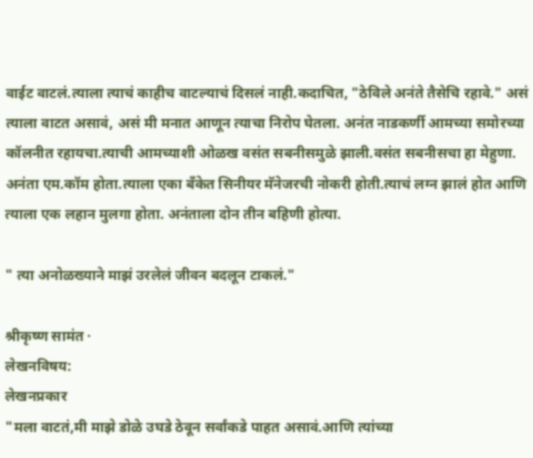वाईट वाटलं.त्याला त्याचं काहीच वाटल्याचं दिसलं नाही.कदाचित, "ठेविले अनंते तैसेचि रहावे." असं त्याला वाटत असावं, असं मी मनात आणून त्याचा निरोप घेतला. अनंत नाडकर्णी आमच्या समोरच्या कॉलनीत रहायचा.त्याची आमच्याशी ओळख वसंत सबनीसमुळे झाली.वसंत सबनीसचा हा मेहुणा. अनंता एम.कॉम होता.त्याला एका बॅंकेत सिनीयर मॅनेजरची नोकरी होती.त्याचं लग्न झालं होत आणि त्याला एक लहान मुलगा होता. अनंताला दोन तीन बहिणी होत्या.

" त्या अनोळख्याने माझं उरलेलं जीवन बदलून टाकलं."

श्रीकृष्ण सामंत ·
लेखनविषय:
लेखनप्रकार
"मला वाटतं,मी माझे डोळे उघडे ठेवून सर्वांकडे पाहत असावं.आणि त्यांच्या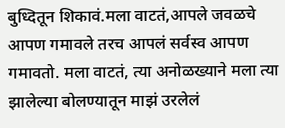बुध्दितून शिकावं.मला वाटतं,आपले जवळचे आपण गमावले तरच आपलं सर्वस्व आपण गमावतो. मला वाटतं, त्या अनोळख्याने मला त्या झालेल्या बोलण्यातून माझं उरलेलं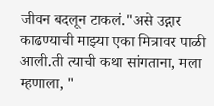जीवन बदलून टाकलं."असे उद्गार काढण्याची माझ्या एका मित्रावर पाळी आली.ती त्याची कथा सांगताना, मला म्हणाला, "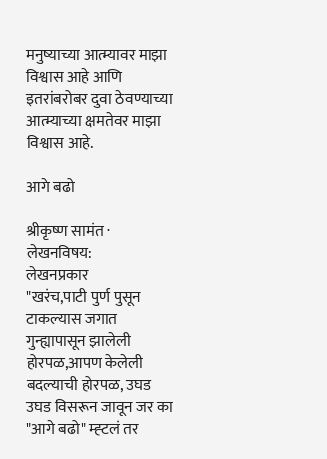मनुष्याच्या आत्म्यावर माझा विश्वास आहे आणि इतरांबरोबर दुवा ठेवण्याच्या आत्म्याच्या क्षमतेवर माझा विश्वास आहे.

आगे बढो

श्रीकृष्ण सामंत ·
लेखनविषय:
लेखनप्रकार
"खरंच,पाटी पुर्ण पुसून टाकल्यास जगात गुन्ह्यापासून झालेली होरपळ,आपण केलेली बदल्याची होरपळ, उघड उघड विसरून जावून जर का "आगे बढो" म्ह्टलं तर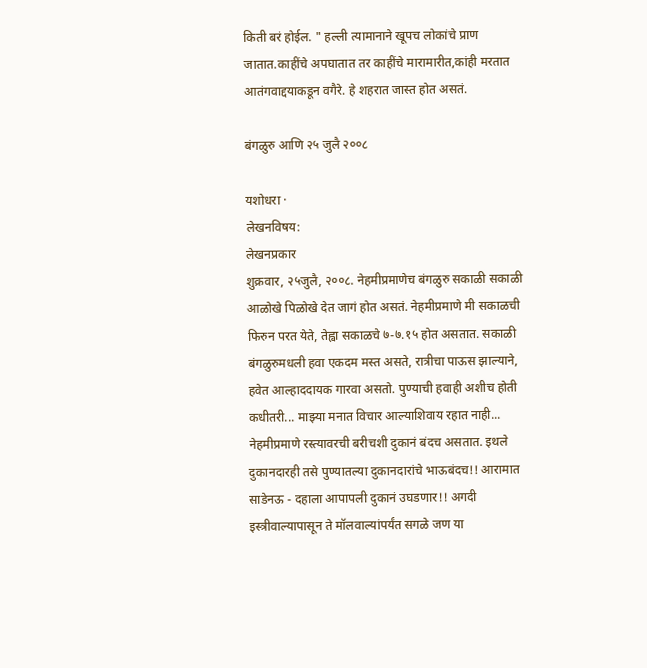किती बरं होईल. " हल्ली त्यामानाने खूपच लोकांचे प्राण जातात.काहींचे अपघातात तर काहींचे मारामारीत,कांही मरतात आतंगवाद्दयाकडून वगैरे. हे शहरात जास्त होत असतं.

बंगळुरु आणि २५ जुलै २००८

यशोधरा ·
लेखनविषय:
लेखनप्रकार
शुक्रवार, २५जुलै, २००८. नेहमीप्रमाणेच बंगळुरु सकाळी सकाळी आळोखे पिळोखे देत जागं होत असतं. नेहमीप्रमाणे मी सकाळची फिरुन परत येते, तेह्वा सकाळचे ७-७.१५ होत असतात. सकाळी बंगळुरुमधली हवा एकदम मस्त असते, रात्रीचा पाऊस झाल्याने, हवेत आल्हाददायक गारवा असतो. पुण्याची हवाही अशीच होती कधीतरी... माझ्या मनात विचार आल्याशिवाय रहात नाही... नेहमीप्रमाणे रस्त्यावरची बरीचशी दुकानं बंदच असतात. इथले दुकानदारही तसे पुण्यातल्या दुकानदारांचे भाऊबंदच!! आरामात साडेनऊ - दहाला आपापली दुकानं उघडणार!! अगदी इस्त्रीवाल्यापासून ते मॉलवाल्यांपर्यंत सगळे जण या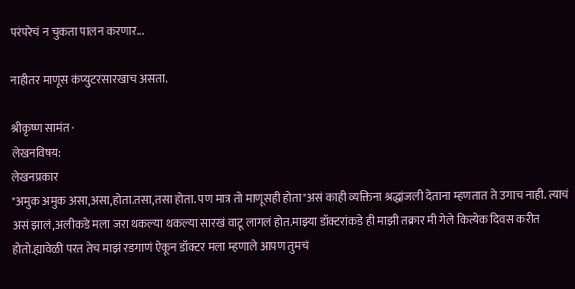परंपरेचं न चुकता पालन करणार...

नाहीतर माणूस कंप्युटरसारखाच असता.

श्रीकृष्ण सामंत ·
लेखनविषय:
लेखनप्रकार
"अमुक अमुक असा,असा,होता.तसा,तसा होता. पण मात्र तो माणूसही होता"असं काही व्यक्तिना श्रद्धांजली देताना म्हणतात ते उगाच नाही. त्याचं असं झालं,अलीकडे मला जरा थकल्या थकल्या सारखं वाटू लागलं होत.माझ्या डॉक्टरांकडे ही माझी तक्रार मी गेले कित्येक दिवस करीत होतो.ह्यावेळी परत तेच माझं रडगाणं ऐकून डॉक्टर मला म्हणाले आपण तुमचं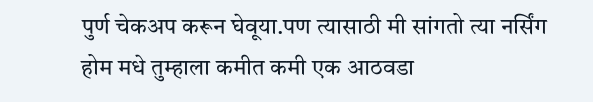पुर्ण चेकअप करून घेवूया.पण त्यासाठी मी सांगतो त्या नर्सिंग होम मधे तुम्हाला कमीत कमी एक आठवडा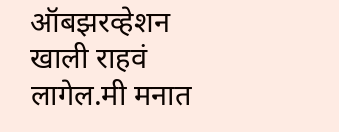ऑबझरव्हेशन खाली राहवं लागेल.मी मनात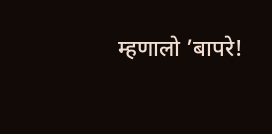म्हणालो ’बापरे!